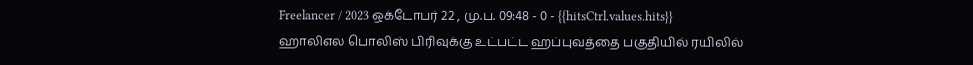Freelancer / 2023 ஒக்டோபர் 22 , மு.ப. 09:48 - 0 - {{hitsCtrl.values.hits}}
ஹாலிஎல பொலிஸ் பிரிவுக்கு உட்பட்ட ஹப்புவத்தை பகுதியில் ரயிலில்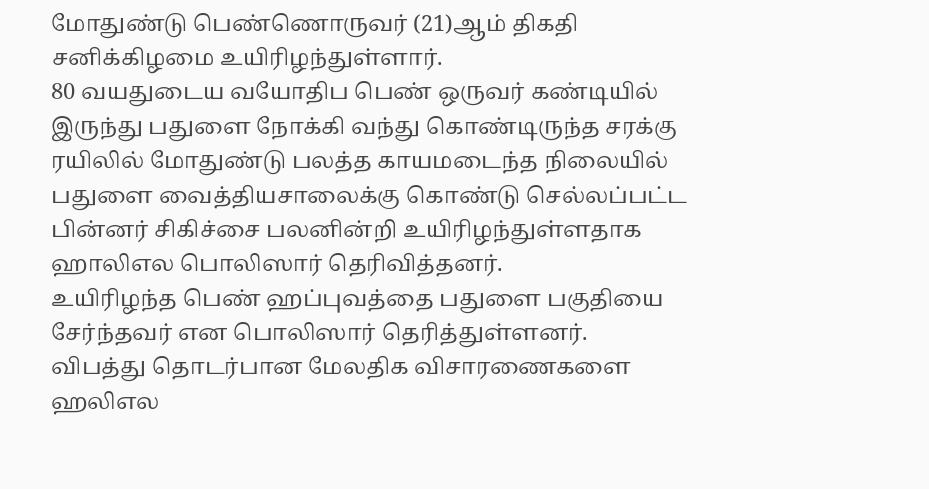மோதுண்டு பெண்ணொருவர் (21)ஆம் திகதி சனிக்கிழமை உயிரிழந்துள்ளார்.
80 வயதுடைய வயோதிப பெண் ஒருவர் கண்டியில் இருந்து பதுளை நோக்கி வந்து கொண்டிருந்த சரக்கு ரயிலில் மோதுண்டு பலத்த காயமடைந்த நிலையில் பதுளை வைத்தியசாலைக்கு கொண்டு செல்லப்பட்ட பின்னர் சிகிச்சை பலனின்றி உயிரிழந்துள்ளதாக ஹாலிஎல பொலிஸார் தெரிவித்தனர்.
உயிரிழந்த பெண் ஹப்புவத்தை பதுளை பகுதியை சேர்ந்தவர் என பொலிஸார் தெரித்துள்ளனர்.
விபத்து தொடர்பான மேலதிக விசாரணைகளை ஹலிஎல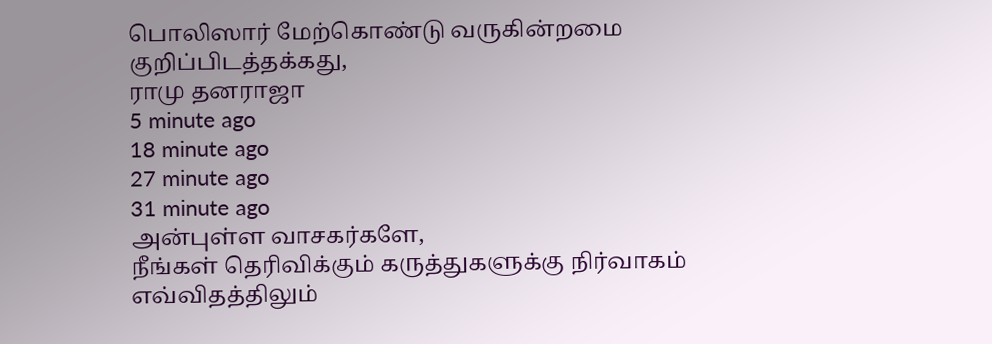பொலிஸார் மேற்கொண்டு வருகின்றமை குறிப்பிடத்தக்கது,
ராமு தனராஜா
5 minute ago
18 minute ago
27 minute ago
31 minute ago
அன்புள்ள வாசகர்களே,
நீங்கள் தெரிவிக்கும் கருத்துகளுக்கு நிர்வாகம் எவ்விதத்திலும்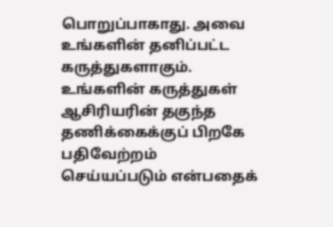பொறுப்பாகாது. அவை உங்களின் தனிப்பட்ட கருத்துகளாகும். உங்களின் கருத்துகள் ஆசிரியரின் தகுந்த தணிக்கைக்குப் பிறகே பதிவேற்றம் செய்யப்படும் என்பதைக்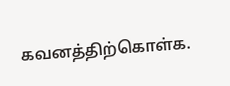கவனத்திற்கொள்க.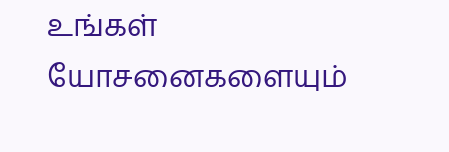உங்கள் யோசனைகளையும்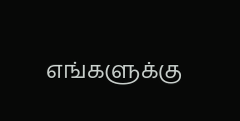எங்களுக்கு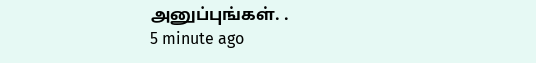அனுப்புங்கள். .
5 minute ago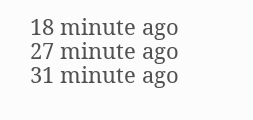18 minute ago
27 minute ago
31 minute ago